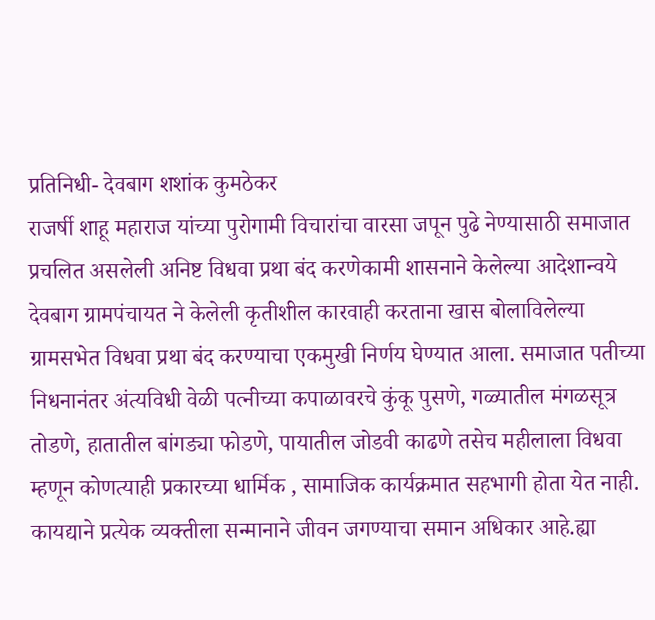प्रतिनिधी- देवबाग शशांक कुमठेकर
राजर्षी शाहू महाराज यांच्या पुरोगामी विचारांचा वारसा जपून पुढे नेण्यासाठी समाजात प्रचलित असलेली अनिष्ट विधवा प्रथा बंद करणेकामी शासनाने केलेल्या आदेशान्वये देवबाग ग्रामपंचायत ने केलेली कृतीशील कारवाही करताना खास बोलाविलेल्या ग्रामसभेत विधवा प्रथा बंद करण्याचा एकमुखी निर्णय घेण्यात आला. समाजात पतीच्या निधनानंतर अंत्यविधी वेळी पत्नीच्या कपाळावरचे कुंकू पुसणे, गळ्यातील मंगळसूत्र तोडणे, हातातील बांगड्या फोडणे, पायातील जोडवी काढणे तसेच महीलाला विधवा म्हणून कोणत्याही प्रकारच्या धार्मिक , सामाजिक कार्यक्रमात सहभागी होता येत नाही.
कायद्याने प्रत्येक व्यक्तीला सन्मानाने जीवन जगण्याचा समान अधिकार आहे.ह्या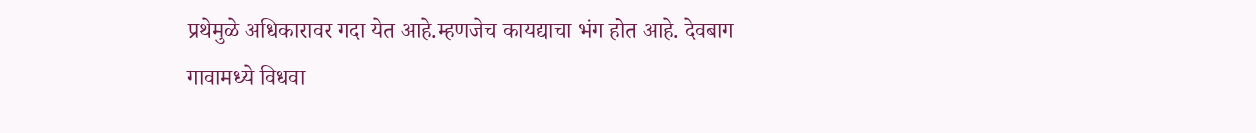प्रथेमुळे अधिकारावर गदा येत आहे.म्हणजेच कायद्याचा भंग होत आहे. देवबाग गावामध्ये विधवा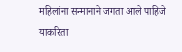महिलांना सन्मानाने जगता आले पाहिजे याकरिता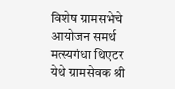विशेष ग्रामसभेचे आयोजन समर्थ मत्स्यगंधा थिएटर येथे ग्रामसेवक श्री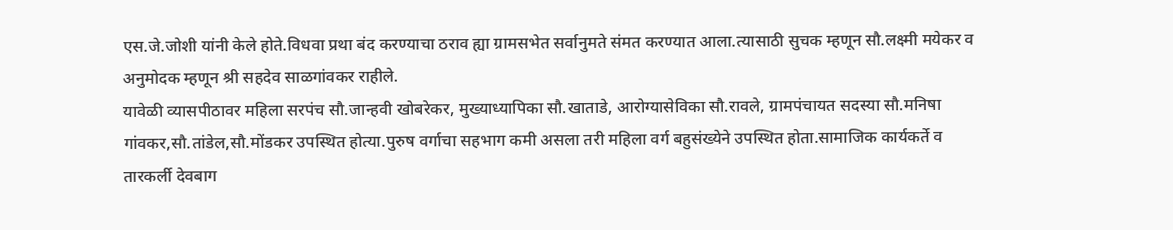एस.जे.जोशी यांनी केले होते.विधवा प्रथा बंद करण्याचा ठराव ह्या ग्रामसभेत सर्वानुमते संमत करण्यात आला.त्यासाठी सुचक म्हणून सौ.लक्ष्मी मयेकर व अनुमोदक म्हणून श्री सहदेव साळगांवकर राहीले.
यावेळी व्यासपीठावर महिला सरपंच सौ.जान्हवी खोबरेकर, मुख्याध्यापिका सौ.खाताडे, आरोग्यासेविका सौ.रावले, ग्रामपंचायत सदस्या सौ.मनिषा गांवकर,सौ.तांडेल,सौ.मोंडकर उपस्थित होत्या.पुरुष वर्गाचा सहभाग कमी असला तरी महिला वर्ग बहुसंख्येने उपस्थित होता.सामाजिक कार्यकर्ते व तारकर्ली देवबाग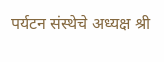पर्यटन संस्थेचे अध्यक्ष श्री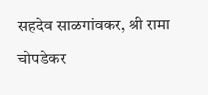सहदेव साळगांवकर, श्री रामा चोपडेकर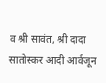व श्री सावंत, श्री दादा सातोस्कर आदी आर्वजून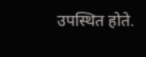उपस्थित होते.